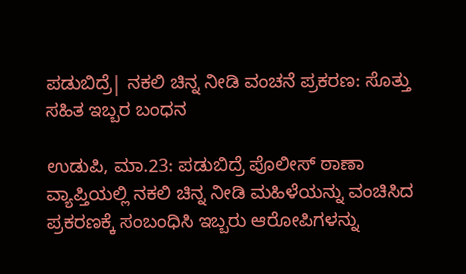ಪಡುಬಿದ್ರೆ| ನಕಲಿ ಚಿನ್ನ ನೀಡಿ ವಂಚನೆ ಪ್ರಕರಣ: ಸೊತ್ತು ಸಹಿತ ಇಬ್ಬರ ಬಂಧನ

ಉಡುಪಿ, ಮಾ.23: ಪಡುಬಿದ್ರೆ ಪೊಲೀಸ್ ಠಾಣಾ ವ್ಯಾಪ್ತಿಯಲ್ಲಿ ನಕಲಿ ಚಿನ್ನ ನೀಡಿ ಮಹಿಳೆಯನ್ನು ವಂಚಿಸಿದ ಪ್ರಕರಣಕ್ಕೆ ಸಂಬಂಧಿಸಿ ಇಬ್ಬರು ಆರೋಪಿಗಳನ್ನು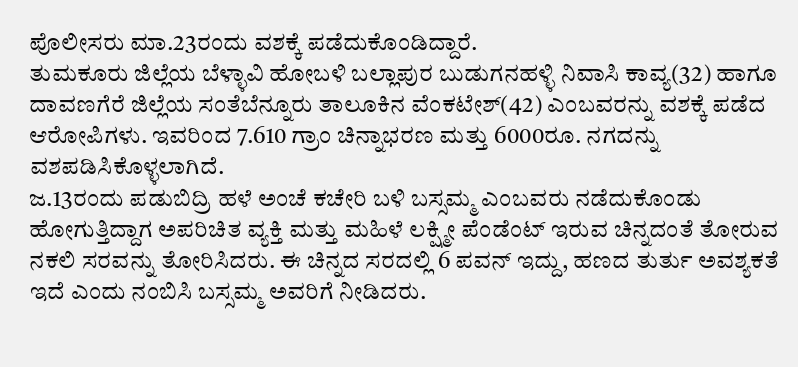ಪೊಲೀಸರು ಮಾ.23ರಂದು ವಶಕ್ಕೆ ಪಡೆದುಕೊಂಡಿದ್ದಾರೆ.
ತುಮಕೂರು ಜಿಲ್ಲೆಯ ಬೆಳ್ಳಾವಿ ಹೋಬಳಿ ಬಲ್ಲಾಪುರ ಬುಡುಗನಹಳ್ಳಿ ನಿವಾಸಿ ಕಾವ್ಯ(32) ಹಾಗೂ ದಾವಣಗೆರೆ ಜಿಲ್ಲೆಯ ಸಂತೆಬೆನ್ನೂರು ತಾಲೂಕಿನ ವೆಂಕಟೇಶ್(42) ಎಂಬವರನ್ನು ವಶಕ್ಕೆ ಪಡೆದ ಆರೋಪಿಗಳು. ಇವರಿಂದ 7.610 ಗ್ರಾಂ ಚಿನ್ನಾಭರಣ ಮತ್ತು 6000ರೂ. ನಗದನ್ನು ವಶಪಡಿಸಿಕೊಳ್ಳಲಾಗಿದೆ.
ಜ.13ರಂದು ಪಡುಬಿದ್ರಿ ಹಳೆ ಅಂಚೆ ಕಚೇರಿ ಬಳಿ ಬಸ್ಸಮ್ಮ ಎಂಬವರು ನಡೆದುಕೊಂಡು ಹೋಗುತ್ತಿದ್ದಾಗ ಅಪರಿಚಿತ ವ್ಯಕ್ತಿ ಮತ್ತು ಮಹಿಳೆ ಲಕ್ಷ್ಮೀ ಪೆಂಡೆಂಟ್ ಇರುವ ಚಿನ್ನದಂತೆ ತೋರುವ ನಕಲಿ ಸರವನ್ನು ತೋರಿಸಿದರು. ಈ ಚಿನ್ನದ ಸರದಲ್ಲಿ 6 ಪವನ್ ಇದ್ದು, ಹಣದ ತುರ್ತು ಅವಶ್ಯಕತೆ ಇದೆ ಎಂದು ನಂಬಿಸಿ ಬಸ್ಸಮ್ಮ ಅವರಿಗೆ ನೀಡಿದರು.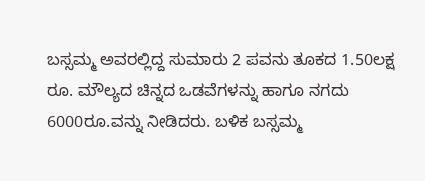ಬಸ್ಸಮ್ಮ ಅವರಲ್ಲಿದ್ದ ಸುಮಾರು 2 ಪವನು ತೂಕದ 1.50ಲಕ್ಷ ರೂ. ಮೌಲ್ಯದ ಚಿನ್ನದ ಒಡವೆಗಳನ್ನು ಹಾಗೂ ನಗದು 6000ರೂ.ವನ್ನು ನೀಡಿದರು. ಬಳಿಕ ಬಸ್ಸಮ್ಮ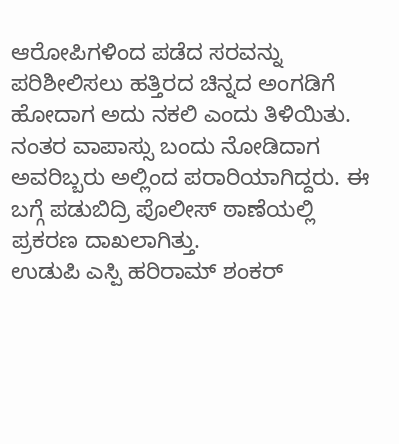ಆರೋಪಿಗಳಿಂದ ಪಡೆದ ಸರವನ್ನು ಪರಿಶೀಲಿಸಲು ಹತ್ತಿರದ ಚಿನ್ನದ ಅಂಗಡಿಗೆ ಹೋದಾಗ ಅದು ನಕಲಿ ಎಂದು ತಿಳಿಯಿತು. ನಂತರ ವಾಪಾಸ್ಸು ಬಂದು ನೋಡಿದಾಗ ಅವರಿಬ್ಬರು ಅಲ್ಲಿಂದ ಪರಾರಿಯಾಗಿದ್ದರು. ಈ ಬಗ್ಗೆ ಪಡುಬಿದ್ರಿ ಪೊಲೀಸ್ ಠಾಣೆಯಲ್ಲಿ ಪ್ರಕರಣ ದಾಖಲಾಗಿತ್ತು.
ಉಡುಪಿ ಎಸ್ಪಿ ಹರಿರಾಮ್ ಶಂಕರ್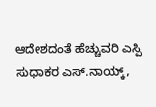ಆದೇಶದಂತೆ ಹೆಚ್ಚುವರಿ ಎಸ್ಪಿ ಸುಧಾಕರ ಎಸ್.ನಾಯ್ಕ್,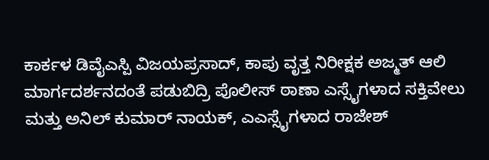ಕಾರ್ಕಳ ಡಿವೈಎಸ್ಪಿ ವಿಜಯಪ್ರಸಾದ್, ಕಾಪು ವೃತ್ತ ನಿರೀಕ್ಷಕ ಅಜ್ಮತ್ ಆಲಿ ಮಾರ್ಗದರ್ಶನದಂತೆ ಪಡುಬಿದ್ರಿ ಪೊಲೀಸ್ ಠಾಣಾ ಎಸ್ಸೈಗಳಾದ ಸಕ್ತಿವೇಲು ಮತ್ತು ಅನಿಲ್ ಕುಮಾರ್ ನಾಯಕ್, ಎಎಸ್ಸೈಗಳಾದ ರಾಜೇಶ್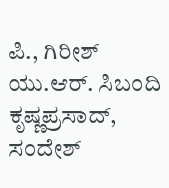ಪಿ., ಗಿರೀಶ್ ಯು.ಆರ್. ಸಿಬಂದಿ ಕೃಷ್ಣಪ್ರಸಾದ್, ಸಂದೇಶ್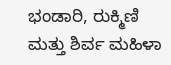ಭಂಡಾರಿ, ರುಕ್ಮಿಣಿ ಮತ್ತು ಶಿರ್ವ ಮಹಿಳಾ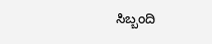ಸಿಬ್ಬಂದಿ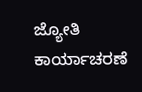ಜ್ಯೋತಿ ಕಾರ್ಯಾಚರಣೆ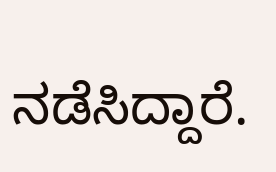ನಡೆಸಿದ್ದಾರೆ.